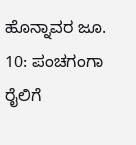ಹೊನ್ನಾವರ ಜೂ. 10: ಪಂಚಗಂಗಾ ರೈಲಿಗೆ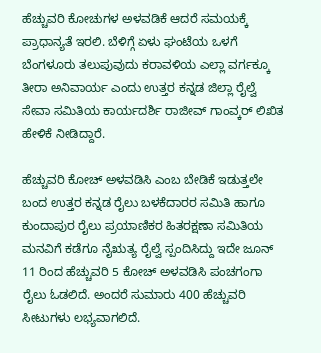ಹೆಚ್ಚುವರಿ ಕೋಚುಗಳ ಅಳವಡಿಕೆ ಆದರೆ ಸಮಯಕ್ಕೆ ಪ್ರಾಧಾನ್ಯತೆ ಇರಲಿ. ಬೆಳಿಗ್ಗೆ ಏಳು ಘಂಟೆಯ ಒಳಗೆ ಬೆಂಗಳೂರು ತಲುಪುವುದು ಕರಾವಳಿಯ ಎಲ್ಲಾ ವರ್ಗಕ್ಕೂ ತೀರಾ ಅನಿವಾರ್ಯ ಎಂದು ಉತ್ತರ ಕನ್ನಡ ಜಿಲ್ಲಾ ರೈಲ್ವೆ ಸೇವಾ ಸಮಿತಿಯ ಕಾರ್ಯದರ್ಶಿ ರಾಜೀವ್ ಗಾಂವ್ಕರ್ ಲಿಖಿತ ಹೇಳಿಕೆ ನೀಡಿದ್ದಾರೆ.

ಹೆಚ್ಚುವರಿ ಕೋಚ್ ಅಳವಡಿಸಿ ಎಂಬ ಬೇಡಿಕೆ ಇಡುತ್ತಲೇ ಬಂದ ಉತ್ತರ ಕನ್ನಡ ರೈಲು ಬಳಕೆದಾರರ ಸಮಿತಿ ಹಾಗೂ ಕುಂದಾಪುರ ರೈಲು ಪ್ರಯಾಣಿಕರ ಹಿತರಕ್ಷಣಾ ಸಮಿತಿಯ ಮನವಿಗೆ ಕಡೆಗೂ ನೈಋತ್ಯ ರೈಲ್ವೆ ಸ್ಪಂದಿಸಿದ್ದು ಇದೇ ಜೂನ್ 11 ರಿಂದ ಹೆಚ್ಚುವರಿ 5 ಕೋಚ್ ಅಳವಡಿಸಿ ಪಂಚಗಂಗಾ ರೈಲು ಓಡಲಿದೆ. ಅಂದರೆ ಸುಮಾರು 400 ಹೆಚ್ಚುವರಿ ಸೀಟುಗಳು ಲಭ್ಯವಾಗಲಿದೆ.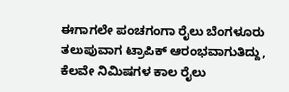ಈಗಾಗಲೇ ಪಂಚಗಂಗಾ ರೈಲು ಬೆಂಗಳೂರು ತಲುಪುವಾಗ ಟ್ರಾಪಿಕ್ ಆರಂಭವಾಗುತಿದ್ದು, ಕೆಲವೇ ನಿಮಿಷಗಳ ಕಾಲ ರೈಲು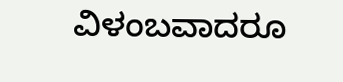ವಿಳಂಬವಾದರೂ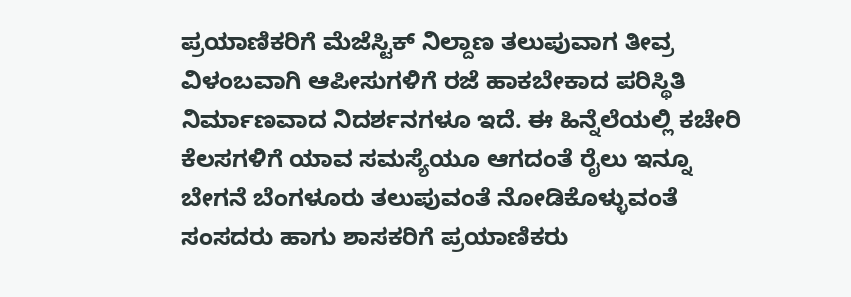ಪ್ರಯಾಣಿಕರಿಗೆ ಮೆಜೆಸ್ಟಿಕ್ ನಿಲ್ದಾಣ ತಲುಪುವಾಗ ತೀವ್ರ ವಿಳಂಬವಾಗಿ ಆಪೀಸುಗಳಿಗೆ ರಜೆ ಹಾಕಬೇಕಾದ ಪರಿಸ್ಥಿತಿ ನಿರ್ಮಾಣವಾದ ನಿದರ್ಶನಗಳೂ ಇದೆ. ಈ ಹಿನ್ನೆಲೆಯಲ್ಲಿ ಕಚೇರಿ ಕೆಲಸಗಳಿಗೆ ಯಾವ ಸಮಸ್ಯೆಯೂ ಆಗದಂತೆ ರೈಲು ಇನ್ನೂ ಬೇಗನೆ ಬೆಂಗಳೂರು ತಲುಪುವಂತೆ ನೋಡಿಕೊಳ್ಳುವಂತೆ ಸಂಸದರು ಹಾಗು ಶಾಸಕರಿಗೆ ಪ್ರಯಾಣಿಕರು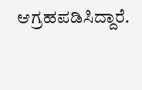ಆಗ್ರಹಪಡಿಸಿದ್ದಾರೆ.